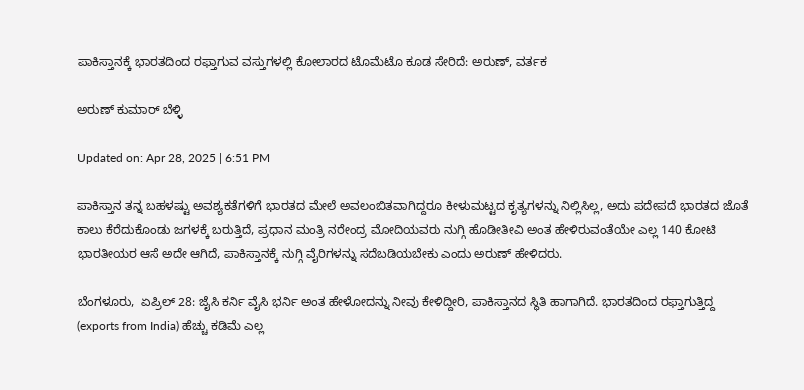ಪಾಕಿಸ್ತಾನಕ್ಕೆ ಭಾರತದಿಂದ ರಫ್ತಾಗುವ ವಸ್ತುಗಳಲ್ಲಿ ಕೋಲಾರದ ಟೊಮೆಟೊ ಕೂಡ ಸೇರಿದೆ: ಅರುಣ್, ವರ್ತಕ

ಅರುಣ್ ಕುಮಾರ್ ಬೆಳ್ಳಿ

Updated on: Apr 28, 2025 | 6:51 PM

ಪಾಕಿಸ್ತಾನ ತನ್ನ ಬಹಳಷ್ಟು ಅವಶ್ಯಕತೆಗಳಿಗೆ ಭಾರತದ ಮೇಲೆ ಅವಲಂಬಿತವಾಗಿದ್ದರೂ ಕೀಳುಮಟ್ಟದ ಕೃತ್ಯಗಳನ್ನು ನಿಲ್ಲಿಸಿಲ್ಲ, ಅದು ಪದೇಪದೆ ಭಾರತದ ಜೊತೆ ಕಾಲು ಕೆರೆದುಕೊಂಡು ಜಗಳಕ್ಕೆ ಬರುತ್ತಿದೆ, ಪ್ರಧಾನ ಮಂತ್ರಿ ನರೇಂದ್ರ ಮೋದಿಯವರು ನುಗ್ಗಿ ಹೊಡೀತೀವಿ ಅಂತ ಹೇಳಿರುವಂತೆಯೇ ಎಲ್ಲ 140 ಕೋಟಿ ಭಾರತೀಯರ ಆಸೆ ಅದೇ ಆಗಿದೆ, ಪಾಕಿಸ್ತಾನಕ್ಕೆ ನುಗ್ಗಿ ವೈರಿಗಳನ್ನು ಸದೆಬಡಿಯಬೇಕು ಎಂದು ಅರುಣ್ ಹೇಳಿದರು.

ಬೆಂಗಳೂರು,  ಏಪ್ರಿಲ್ 28: ಜೈಸಿ ಕರ್ನಿ ವೈಸಿ ಭರ್ನಿ ಅಂತ ಹೇಳೋದನ್ನು ನೀವು ಕೇಳಿದ್ದೀರಿ, ಪಾಕಿಸ್ತಾನದ ಸ್ಥಿತಿ ಹಾಗಾಗಿದೆ. ಭಾರತದಿಂದ ರಫ್ತಾಗುತ್ತಿದ್ದ (exports from India) ಹೆಚ್ಚು ಕಡಿಮೆ ಎಲ್ಲ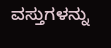ವಸ್ತುಗಳನ್ನು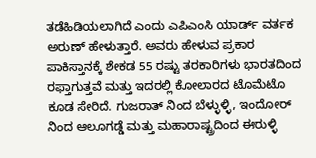ತಡೆಹಿಡಿಯಲಾಗಿದೆ ಎಂದು ಎಪಿಎಂಸಿ ಯಾರ್ಡ್ ವರ್ತಕ ಅರುಣ್ ಹೇಳುತ್ತಾರೆ. ಅವರು ಹೇಳುವ ಪ್ರಕಾರ ಪಾಕಿಸ್ತಾನಕ್ಕೆ ಶೇಕಡ 55 ರಷ್ಟು ತರಕಾರಿಗಳು ಭಾರತದಿಂದ ರಫ್ತಾಗುತ್ತವೆ ಮತ್ತು ಇದರಲ್ಲಿ ಕೋಲಾರದ ಟೊಮೆಟೊ ಕೂಡ ಸೇರಿದೆ. ಗುಜರಾತ್ ನಿಂದ ಬೆಳ್ಳುಳ್ಳಿ, ಇಂದೋರ್ ನಿಂದ ಆಲೂಗಡ್ಡೆ ಮತ್ತು ಮಹಾರಾಷ್ಟ್ರದಿಂದ ಈರುಳ್ಳಿ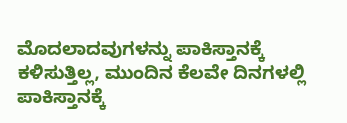ಮೊದಲಾದವುಗಳನ್ನು ಪಾಕಿಸ್ತಾನಕ್ಕೆ ಕಳಿಸುತ್ತಿಲ್ಲ, ಮುಂದಿನ ಕೆಲವೇ ದಿನಗಳಲ್ಲಿ ಪಾಕಿಸ್ತಾನಕ್ಕೆ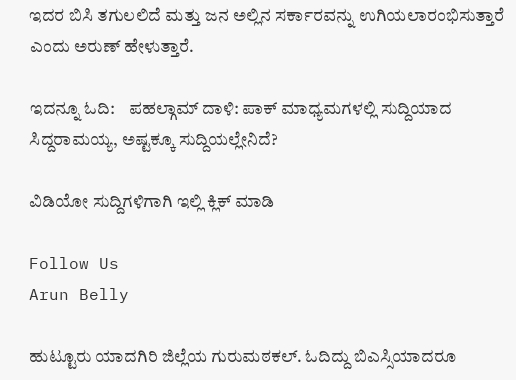ಇದರ ಬಿಸಿ ತಗುಲಲಿದೆ ಮತ್ತು ಜನ ಅಲ್ಲಿನ ಸರ್ಕಾರವನ್ನು ಉಗಿಯಲಾರಂಭಿಸುತ್ತಾರೆ ಎಂದು ಅರುಣ್ ಹೇಳುತ್ತಾರೆ.

ಇದನ್ನೂ ಓದಿ:    ಪಹಲ್ಗಾಮ್ ದಾಳಿ: ಪಾಕ್ ಮಾಧ್ಯಮಗಳಲ್ಲಿ ಸುದ್ದಿಯಾದ ಸಿದ್ದರಾಮಯ್ಯ, ಅಷ್ಟಕ್ಕೂ ಸುದ್ದಿಯಲ್ಲೇನಿದೆ?

ವಿಡಿಯೋ ಸುದ್ದಿಗಳಿಗಾಗಿ ಇಲ್ಲಿ ಕ್ಲಿಕ್ ಮಾಡಿ

Follow Us
Arun Belly

ಹುಟ್ಟೂರು ಯಾದಗಿರಿ ಜಿಲ್ಲೆಯ ಗುರುಮಠಕಲ್. ಓದಿದ್ದು ಬಿಎಸ್ಸಿಯಾದರೂ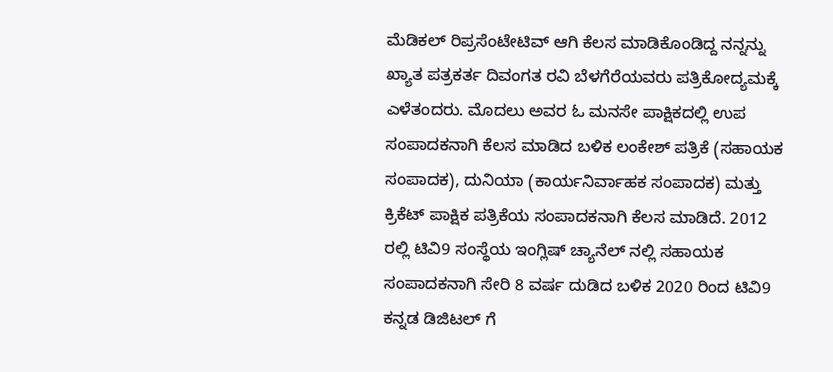ಮೆಡಿಕಲ್ ರಿಪ್ರಸೆಂಟೇಟಿವ್ ಆಗಿ ಕೆಲಸ ಮಾಡಿಕೊಂಡಿದ್ದ ನನ್ನನ್ನು ಖ್ಯಾತ ಪತ್ರಕರ್ತ ದಿವಂಗತ ರವಿ ಬೆಳಗೆರೆಯವರು ಪತ್ರಿಕೋದ್ಯಮಕ್ಕೆ ಎಳೆತಂದರು. ಮೊದಲು ಅವರ ಓ ಮನಸೇ ಪಾಕ್ಷಿಕದಲ್ಲಿ ಉಪ ಸಂಪಾದಕನಾಗಿ ಕೆಲಸ ಮಾಡಿದ ಬಳಿಕ ಲಂಕೇಶ್ ಪತ್ರಿಕೆ (ಸಹಾಯಕ ಸಂಪಾದಕ), ದುನಿಯಾ (ಕಾರ್ಯನಿರ್ವಾಹಕ ಸಂಪಾದಕ) ಮತ್ತು ಕ್ರಿಕೆಟ್ ಪಾಕ್ಷಿಕ ಪತ್ರಿಕೆಯ ಸಂಪಾದಕನಾಗಿ ಕೆಲಸ ಮಾಡಿದೆ. 2012 ರಲ್ಲಿ ಟಿವಿ9 ಸಂಸ್ಥೆಯ ಇಂಗ್ಲಿಷ್ ಚ್ಯಾನೆಲ್ ನಲ್ಲಿ ಸಹಾಯಕ ಸಂಪಾದಕನಾಗಿ ಸೇರಿ 8 ವರ್ಷ ದುಡಿದ ಬಳಿಕ 2020 ರಿಂದ ಟಿವಿ9 ಕನ್ನಡ ಡಿಜಿಟಲ್ ಗೆ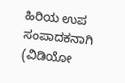ಹಿರಿಯ ಉಪ ಸಂಪಾದಕನಾಗಿ (ವಿಡಿಯೋ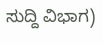ಸುದ್ದಿ ವಿಭಾಗ)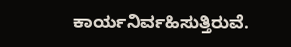ಕಾರ್ಯನಿರ್ವಹಿಸುತ್ತಿರುವೆ.